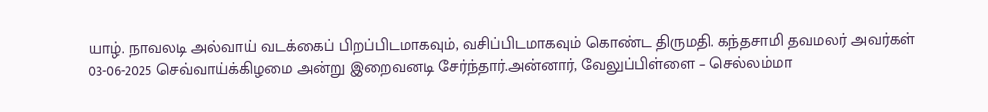யாழ். நாவலடி அல்வாய் வடக்கைப் பிறப்பிடமாகவும், வசிப்பிடமாகவும் கொண்ட திருமதி. கந்தசாமி தவமலர் அவர்கள் 03-06-2025 செவ்வாய்க்கிழமை அன்று இறைவனடி சேர்ந்தார்.அன்னார், வேலுப்பிள்ளை – செல்லம்மா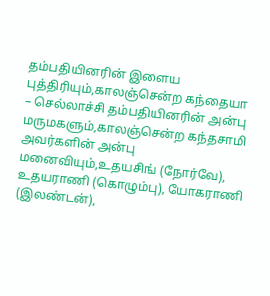தம்பதியினரின் இளைய புத்திரியும்,காலஞ்சென்ற கந்தையா – செல்லாச்சி தம்பதியினரின் அன்பு மருமகளும்,காலஞ்சென்ற கந்தசாமி அவர்களின் அன்பு மனைவியும்,உதயசிங் (நோர்வே), உதயராணி (கொழும்பு), யோகராணி (இலண்டன்),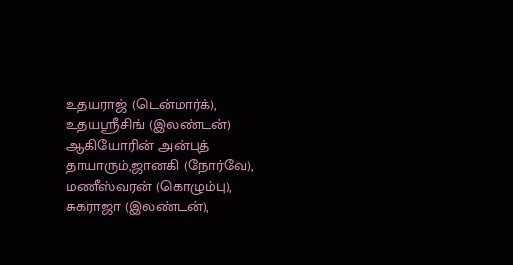உதயராஜ் (டென்மார்க்), உதயஶ்ரீசிங் (இலண்டன்) ஆகியோரின் அன்புத் தாயாரும்,ஜானகி (நோர்வே), மணீஸ்வரன் (கொழும்பு), சுகராஜா (இலண்டன்),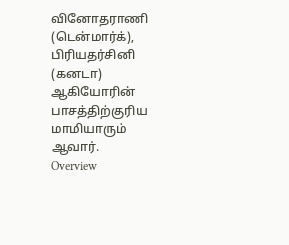வினோதராணி (டென்மார்க்), பிரியதர்சினி (கனடா) ஆகியோரின் பாசத்திற்குரிய மாமியாரும் ஆவார்.
Overview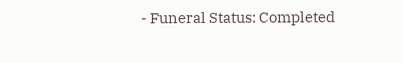- Funeral Status: Completed